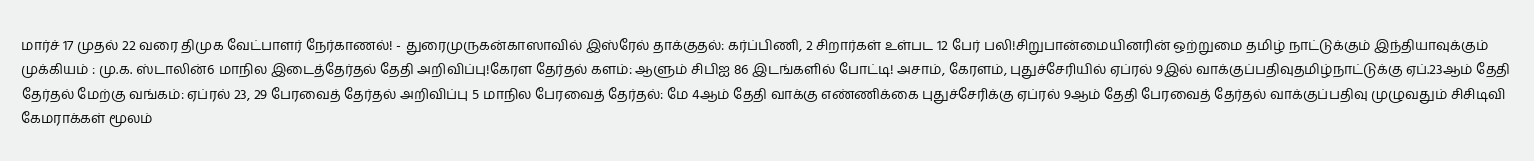மார்ச் 17 முதல் 22 வரை திமுக வேட்பாளர் நேர்காணல்! - துரைமுருகன்காஸாவில் இஸ்ரேல் தாக்குதல்: கர்ப்பிணி, 2 சிறார்கள் உள்பட 12 பேர் பலி!சிறுபான்மையினரின் ஒற்றுமை தமிழ் நாட்டுக்கும் இந்தியாவுக்கும் முக்கியம் : மு.க. ஸ்டாலின்6 மாநில இடைத்தேர்தல் தேதி அறிவிப்பு!கேரள தேர்தல் களம்: ஆளும் சிபிஐ 86 இடங்களில் போட்டி! அசாம், கேரளம், புதுச்சேரியில் ஏப்ரல் 9இல் வாக்குப்பதிவுதமிழ்நாட்டுக்கு ஏப்.23ஆம் தேதி தேர்தல் மேற்கு வங்கம்: ஏப்ரல் 23, 29 பேரவைத் தேர்தல் அறிவிப்பு 5 மாநில பேரவைத் தேர்தல்: மே 4ஆம் தேதி வாக்கு எண்ணிக்கை புதுச்சேரிக்கு ஏப்ரல் 9ஆம் தேதி பேரவைத் தேர்தல் வாக்குப்பதிவு முழுவதும் சிசிடிவி கேமராக்கள் மூலம்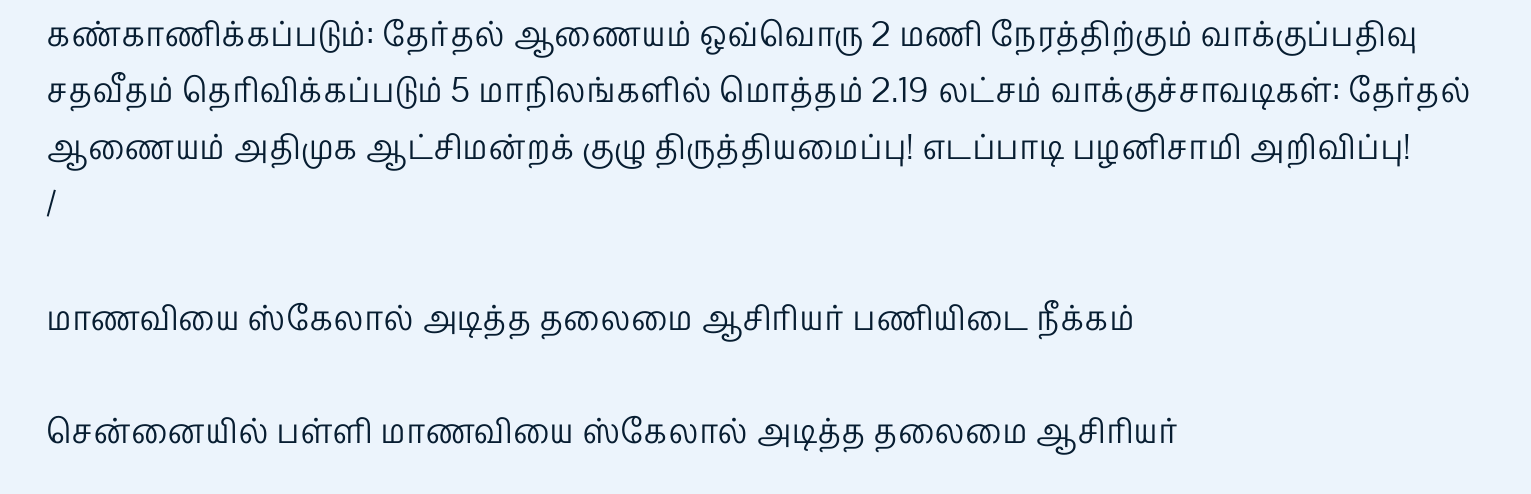கண்காணிக்கப்படும்: தேர்தல் ஆணையம் ஒவ்வொரு 2 மணி நேரத்திற்கும் வாக்குப்பதிவு சதவீதம் தெரிவிக்கப்படும் 5 மாநிலங்களில் மொத்தம் 2.19 லட்சம் வாக்குச்சாவடிகள்: தேர்தல் ஆணையம் அதிமுக ஆட்சிமன்றக் குழு திருத்தியமைப்பு! எடப்பாடி பழனிசாமி அறிவிப்பு!
/

மாணவியை ஸ்கேலால் அடித்த தலைமை ஆசிரியர் பணியிடை நீக்கம்

சென்னையில் பள்ளி மாணவியை ஸ்கேலால் அடித்த தலைமை ஆசிரியர்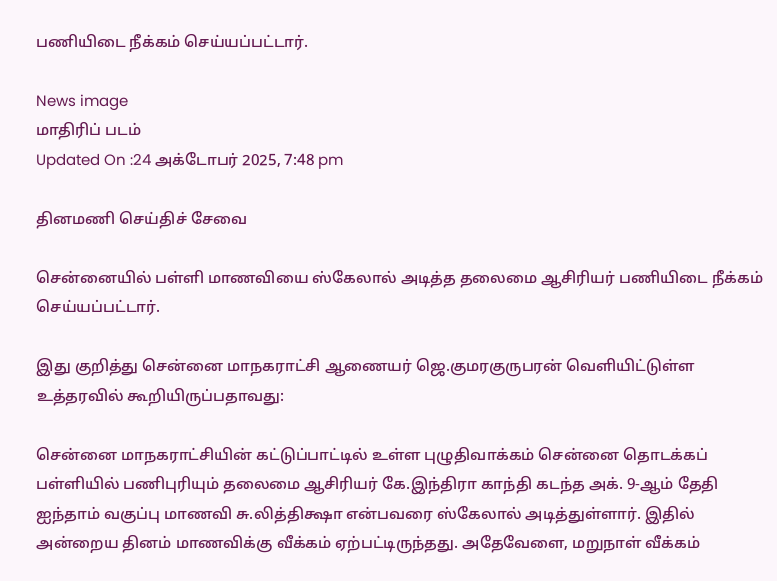பணியிடை நீக்கம் செய்யப்பட்டார்.

News image
மாதிரிப் படம்
Updated On :24 அக்டோபர் 2025, 7:48 pm

தினமணி செய்திச் சேவை

சென்னையில் பள்ளி மாணவியை ஸ்கேலால் அடித்த தலைமை ஆசிரியர் பணியிடை நீக்கம் செய்யப்பட்டார்.

இது குறித்து சென்னை மாநகராட்சி ஆணையர் ஜெ.குமரகுருபரன் வெளியிட்டுள்ள உத்தரவில் கூறியிருப்பதாவது:

சென்னை மாநகராட்சியின் கட்டுப்பாட்டில் உள்ள புழுதிவாக்கம் சென்னை தொடக்கப் பள்ளியில் பணிபுரியும் தலைமை ஆசிரியர் கே.இந்திரா காந்தி கடந்த அக். 9-ஆம் தேதி ஐந்தாம் வகுப்பு மாணவி சு.லித்திக்ஷா என்பவரை ஸ்கேலால் அடித்துள்ளார். இதில் அன்றைய தினம் மாணவிக்கு வீக்கம் ஏற்பட்டிருந்தது. அதேவேளை, மறுநாள் வீக்கம்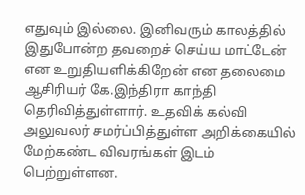எதுவும் இல்லை. இனிவரும் காலத்தில் இதுபோன்ற தவறைச் செய்ய மாட்டேன் என உறுதியளிக்கிறேன் என தலைமை ஆசிரியர் கே.இந்திரா காந்தி தெரிவித்துள்ளார். உதவிக் கல்வி அலுவலர் சமர்ப்பித்துள்ள அறிக்கையில் மேற்கண்ட விவரங்கள் இடம் பெற்றுள்ளன.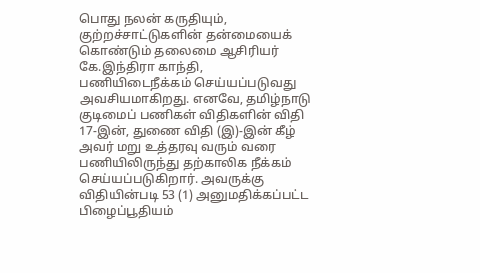பொது நலன் கருதியும், குற்றச்சாட்டுகளின் தன்மையைக் கொண்டும் தலைமை ஆசிரியர் கே.இந்திரா காந்தி, பணியிடைநீக்கம் செய்யப்படுவது அவசியமாகிறது. எனவே, தமிழ்நாடு குடிமைப் பணிகள் விதிகளின் விதி 17-இன், துணை விதி (இ)-இன் கீழ் அவர் மறு உத்தரவு வரும் வரை பணியிலிருந்து தற்காலிக நீக்கம் செய்யப்படுகிறார். அவருக்கு விதியின்படி 53 (1) அனுமதிக்கப்பட்ட பிழைப்பூதியம்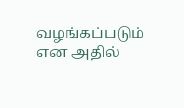வழங்கப்படும் என அதில்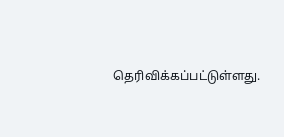தெரிவிக்கப்பட்டுள்ளது.